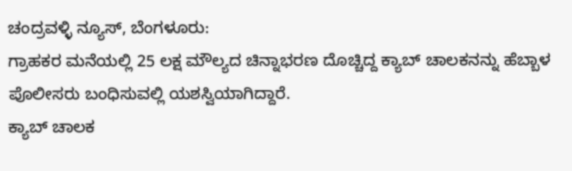ಚಂದ್ರವಳ್ಳಿ ನ್ಯೂಸ್, ಬೆಂಗಳೂರು:
ಗ್ರಾಹಕರ ಮನೆಯಲ್ಲಿ 25 ಲಕ್ಷ ಮೌಲ್ಯದ ಚಿನ್ನಾಭರಣ ದೊಚ್ಚಿದ್ದ ಕ್ಯಾಬ್ ಚಾಲಕನನ್ನು ಹೆಬ್ಬಾಳ ಪೊಲೀಸರು ಬಂಧಿಸುವಲ್ಲಿ ಯಶಸ್ವಿಯಾಗಿದ್ದಾರೆ.
ಕ್ಯಾಬ್ ಚಾಲಕ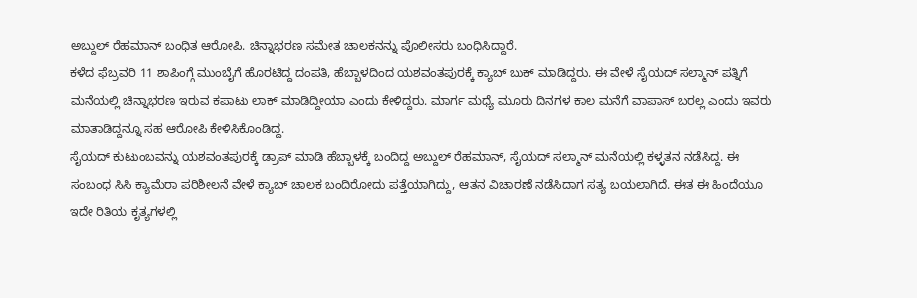ಅಬ್ದುಲ್ ರೆಹಮಾನ್ ಬಂಧಿತ ಆರೋಪಿ. ಚಿನ್ನಾಭರಣ ಸಮೇತ ಚಾಲಕನನ್ನು ಪೊಲೀಸರು ಬಂಧಿಸಿದ್ದಾರೆ.
ಕಳೆದ ಫೆಬ್ರವರಿ 11 ಶಾಪಿಂಗ್ಗೆ ಮುಂಬೈಗೆ ಹೊರಟಿದ್ದ ದಂಪತಿ, ಹೆಬ್ಬಾಳದಿಂದ ಯಶವಂತಪುರಕ್ಕೆ ಕ್ಯಾಬ್ ಬುಕ್ ಮಾಡಿದ್ದರು. ಈ ವೇಳೆ ಸೈಯದ್ ಸಲ್ಮಾನ್ ಪತ್ನಿಗೆ ಮನೆಯಲ್ಲಿ ಚಿನ್ನಾಭರಣ ಇರುವ ಕಪಾಟು ಲಾಕ್ ಮಾಡಿದ್ದೀಯಾ ಎಂದು ಕೇಳಿದ್ದರು. ಮಾರ್ಗ ಮಧ್ಯೆ ಮೂರು ದಿನಗಳ ಕಾಲ ಮನೆಗೆ ವಾಪಾಸ್ ಬರಲ್ಲ ಎಂದು ಇವರು ಮಾತಾಡಿದ್ದನ್ನೂ ಸಹ ಆರೋಪಿ ಕೇಳಿಸಿಕೊಂಡಿದ್ದ.
ಸೈಯದ್ ಕುಟುಂಬವನ್ನು ಯಶವಂತಪುರಕ್ಕೆ ಡ್ರಾಪ್ ಮಾಡಿ ಹೆಬ್ಬಾಳಕ್ಕೆ ಬಂದಿದ್ದ ಅಬ್ದುಲ್ ರೆಹಮಾನ್, ಸೈಯದ್ ಸಲ್ಮಾನ್ ಮನೆಯಲ್ಲಿ ಕಳ್ಳತನ ನಡೆಸಿದ್ದ. ಈ ಸಂಬಂಧ ಸಿಸಿ ಕ್ಯಾಮೆರಾ ಪರಿಶೀಲನೆ ವೇಳೆ ಕ್ಯಾಬ್ ಚಾಲಕ ಬಂದಿರೋದು ಪತ್ತೆಯಾಗಿದ್ದು, ಆತನ ವಿಚಾರಣೆ ನಡೆಸಿದಾಗ ಸತ್ಯ ಬಯಲಾಗಿದೆ. ಈತ ಈ ಹಿಂದೆಯೂ ಇದೇ ರಿತಿಯ ಕೃತ್ಯಗಳಲ್ಲಿ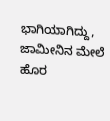ಭಾಗಿಯಾಗಿದ್ದು, ಜಾಮೀನಿನ ಮೇಲೆ ಹೊರ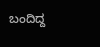ಬಂದಿದ್ದ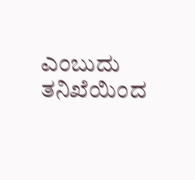ಎಂಬುದು ತನಿಖೆಯಿಂದ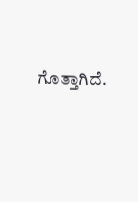ಗೊತ್ತಾಗಿದೆ.